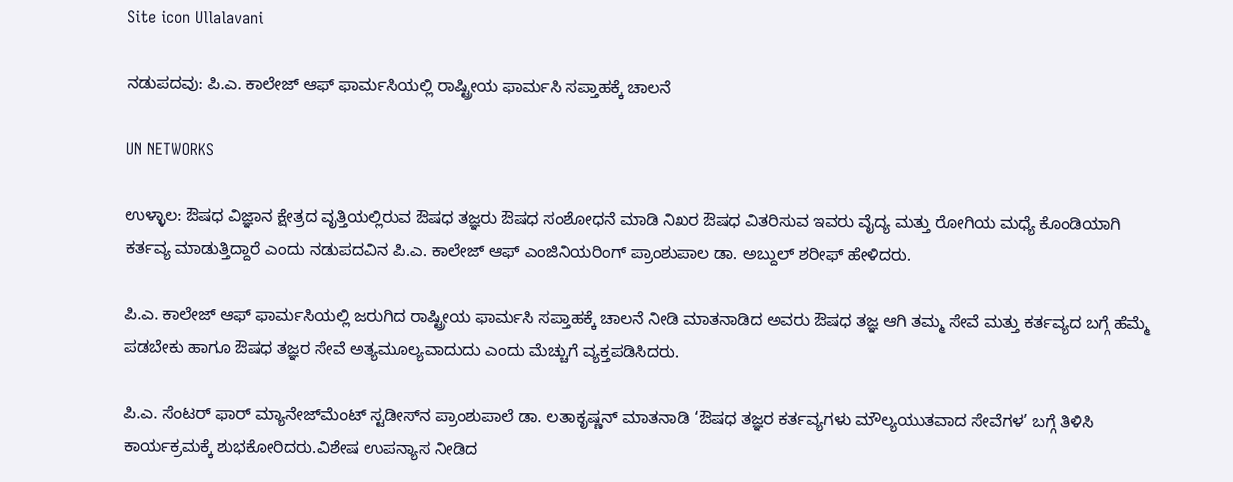Site icon Ullalavani

ನಡುಪದವು: ಪಿ.ಎ. ಕಾಲೇಜ್ ಆಫ್ ಫಾರ್ಮಸಿಯಲ್ಲಿ ರಾಷ್ಟ್ರೀಯ ಫಾರ್ಮಸಿ ಸಪ್ತಾಹಕ್ಕೆ ಚಾಲನೆ

UN NETWORKS

ಉಳ್ಳಾಲ: ಔಷಧ ವಿಜ್ಞಾನ ಕ್ಷೇತ್ರದ ವೃತ್ತಿಯಲ್ಲಿರುವ ಔಷಧ ತಜ್ಞರು ಔಷಧ ಸಂಶೋಧನೆ ಮಾಡಿ ನಿಖರ ಔಷಧ ವಿತರಿಸುವ ಇವರು ವೈದ್ಯ ಮತ್ತು ರೋಗಿಯ ಮಧ್ಯೆ ಕೊಂಡಿಯಾಗಿ ಕರ್ತವ್ಯ ಮಾಡುತ್ತಿದ್ದಾರೆ ಎಂದು ನಡುಪದವಿನ ಪಿ.ಎ. ಕಾಲೇಜ್ ಆಫ್ ಎಂಜಿನಿಯರಿಂಗ್ ಪ್ರಾಂಶುಪಾಲ ಡಾ. ಅಬ್ದುಲ್ ಶರೀಫ್ ಹೇಳಿದರು.

ಪಿ.ಎ. ಕಾಲೇಜ್ ಆಫ್ ಫಾರ್ಮಸಿಯಲ್ಲಿ ಜರುಗಿದ ರಾಷ್ಟ್ರೀಯ ಫಾರ್ಮಸಿ ಸಪ್ತಾಹಕ್ಕೆ ಚಾಲನೆ ನೀಡಿ ಮಾತನಾಡಿದ ಅವರು ಔಷಧ ತಜ್ಞ ಆಗಿ ತಮ್ಮ ಸೇವೆ ಮತ್ತು ಕರ್ತವ್ಯದ ಬಗ್ಗೆ ಹೆಮ್ಮೆ ಪಡಬೇಕು ಹಾಗೂ ಔಷಧ ತಜ್ಞರ ಸೇವೆ ಅತ್ಯಮೂಲ್ಯವಾದುದು ಎಂದು ಮೆಚ್ಚುಗೆ ವ್ಯಕ್ತಪಡಿಸಿದರು.

ಪಿ.ಎ. ಸೆಂಟರ್ ಫಾರ್ ಮ್ಯಾನೇಜ್‍ಮೆಂಟ್ ಸ್ಟಡೀಸ್‍ನ ಪ್ರಾಂಶುಪಾಲೆ ಡಾ. ಲತಾಕೃಷ್ಣನ್ ಮಾತನಾಡಿ ‘ಔಷಧ ತಜ್ಞರ ಕರ್ತವ್ಯಗಳು ಮೌಲ್ಯಯುತವಾದ ಸೇವೆಗಳ’ ಬಗ್ಗೆ ತಿಳಿಸಿ ಕಾರ್ಯಕ್ರಮಕ್ಕೆ ಶುಭಕೋರಿದರು.ವಿಶೇಷ ಉಪನ್ಯಾಸ ನೀಡಿದ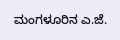ಮಂಗಳೂರಿನ ಎ.ಜೆ.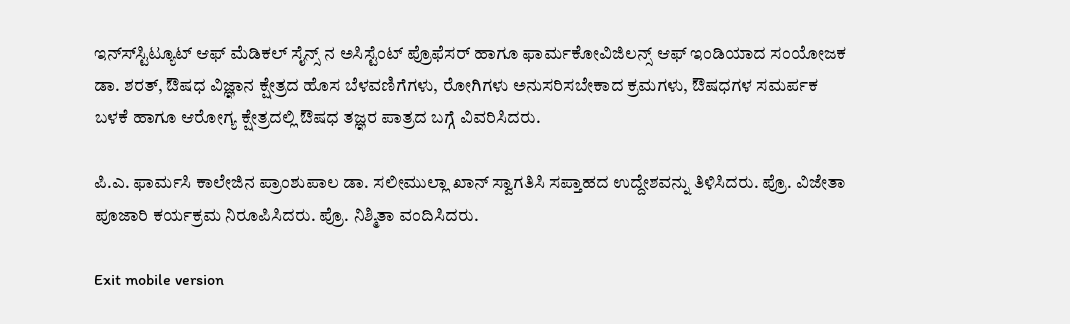ಇನ್ಸ್‍ಸ್ಟಿಟ್ಯೂಟ್ ಆಫ್ ಮೆಡಿಕಲ್ ಸೈನ್ಸ್ ನ ಅಸಿಸ್ಟೆಂಟ್ ಪ್ರೊಫೆಸರ್ ಹಾಗೂ ಫಾರ್ಮಕೋವಿಜಿಲನ್ಸ್ ಆಫ್ ಇಂಡಿಯಾದ ಸಂಯೋಜಕ ಡಾ. ಶರತ್, ಔಷಧ ವಿಜ್ಞಾನ ಕ್ಷೇತ್ರದ ಹೊಸ ಬೆಳವಣಿಗೆಗಳು, ರೋಗಿಗಳು ಅನುಸರಿಸಬೇಕಾದ ಕ್ರಮಗಳು, ಔಷಧಗಳ ಸಮರ್ಪಕ ಬಳಕೆ ಹಾಗೂ ಆರೋಗ್ಯ ಕ್ಷೇತ್ರದಲ್ಲಿ ಔಷಧ ತಜ್ಞರ ಪಾತ್ರದ ಬಗ್ಗೆ ವಿವರಿಸಿದರು.

ಪಿ.ಎ. ಫಾರ್ಮಸಿ ಕಾಲೇಜಿನ ಪ್ರಾಂಶುಪಾಲ ಡಾ. ಸಲೀಮುಲ್ಲಾ ಖಾನ್ ಸ್ವಾಗತಿಸಿ ಸಪ್ತಾಹದ ಉದ್ದೇಶವನ್ನು ತಿಳಿಸಿದರು. ಪ್ರೊ. ವಿಜೇತಾ ಪೂಜಾರಿ ಕರ್ಯಕ್ರಮ ನಿರೂಪಿಸಿದರು. ಪ್ರೊ. ನಿಶ್ಮಿತಾ ವಂದಿಸಿದರು.

Exit mobile version